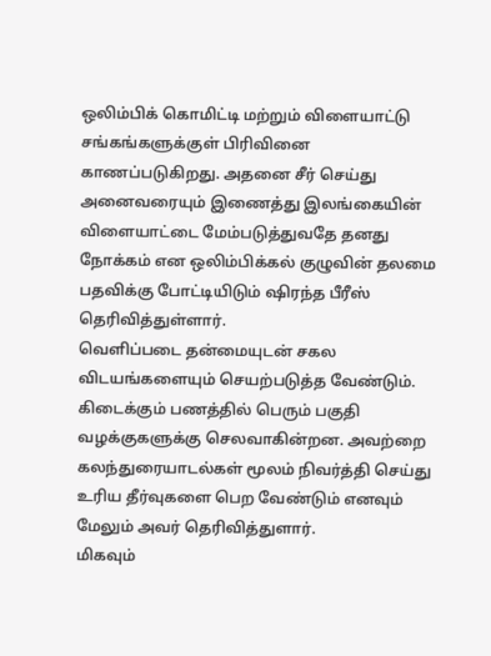ஒலிம்பிக் கொமிட்டி மற்றும் விளையாட்டு சங்கங்களுக்குள் பிரிவினை காணப்படுகிறது. அதனை சீர் செய்து அனைவரையும் இணைத்து இலங்கையின் விளையாட்டை மேம்படுத்துவதே தனது நோக்கம் என ஒலிம்பிக்கல் குழுவின் தலமை பதவிக்கு போட்டியிடும் ஷிரந்த பீரீஸ் தெரிவித்துள்ளார்.
வெளிப்படை தன்மையுடன் சகல விடயங்களையும் செயற்படுத்த வேண்டும். கிடைக்கும் பணத்தில் பெரும் பகுதி வழக்குகளுக்கு செலவாகின்றன. அவற்றை கலந்துரையாடல்கள் மூலம் நிவர்த்தி செய்து உரிய தீர்வுகளை பெற வேண்டும் எனவும் மேலும் அவர் தெரிவித்துளார்.
மிகவும்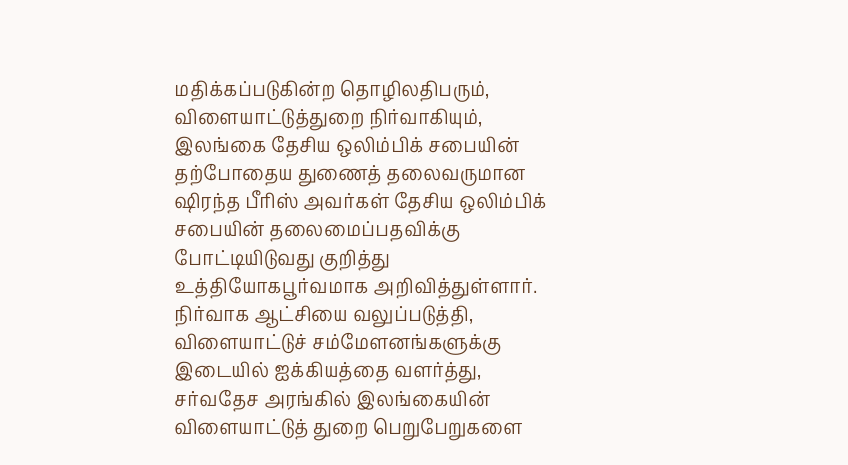மதிக்கப்படுகின்ற தொழிலதிபரும், விளையாட்டுத்துறை நிர்வாகியும், இலங்கை தேசிய ஒலிம்பிக் சபையின் தற்போதைய துணைத் தலைவருமான ஷிரந்த பீரிஸ் அவர்கள் தேசிய ஒலிம்பிக் சபையின் தலைமைப்பதவிக்கு போட்டியிடுவது குறித்து உத்தியோகபூர்வமாக அறிவித்துள்ளார். நிர்வாக ஆட்சியை வலுப்படுத்தி, விளையாட்டுச் சம்மேளனங்களுக்கு இடையில் ஐக்கியத்தை வளர்த்து, சர்வதேச அரங்கில் இலங்கையின் விளையாட்டுத் துறை பெறுபேறுகளை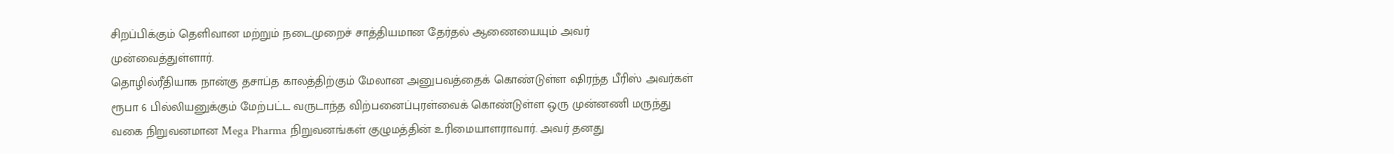சிறப்பிக்கும் தெளிவான மற்றும் நடைமுறைச் சாத்தியமான தேர்தல் ஆணையையும் அவர் முன்வைத்துள்ளார்.
தொழில்ரீதியாக நான்கு தசாப்த காலத்திற்கும் மேலான அனுபவத்தைக் கொண்டுள்ள ஷிரந்த பீரிஸ் அவர்கள் ரூபா 6 பில்லியனுக்கும் மேற்பட்ட வருடாந்த விற்பனைப்புரள்வைக் கொண்டுள்ள ஒரு முன்னணி மருந்து வகை நிறுவனமான Mega Pharma நிறுவனங்கள் குழுமத்தின் உரிமையாளராவார். அவர் தனது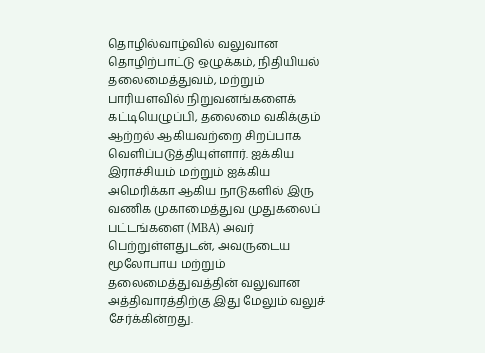தொழில்வாழ்வில் வலுவான தொழிற்பாட்டு ஒழுக்கம், நிதியியல் தலைமைத்துவம், மற்றும் பாரியளவில் நிறுவனங்களைக் கட்டியெழுப்பி, தலைமை வகிக்கும் ஆற்றல் ஆகியவற்றை சிறப்பாக வெளிப்படுத்தியுள்ளார். ஐக்கிய இராச்சியம் மற்றும் ஐக்கிய அமெரிக்கா ஆகிய நாடுகளில் இரு வணிக முகாமைத்துவ முதுகலைப் பட்டங்களை (MBA) அவர் பெற்றுள்ளதுடன், அவருடைய மூலோபாய மற்றும் தலைமைத்துவத்தின் வலுவான அத்திவாரத்திற்கு இது மேலும் வலுச் சேர்க்கின்றது.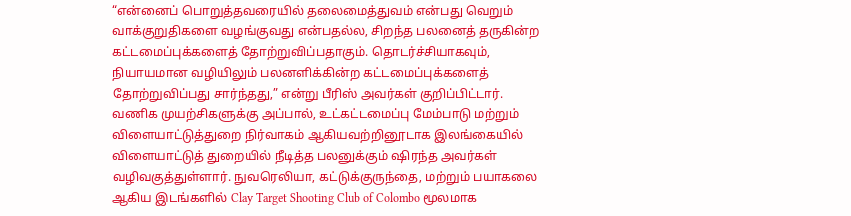“என்னைப் பொறுத்தவரையில் தலைமைத்துவம் என்பது வெறும் வாக்குறுதிகளை வழங்குவது என்பதல்ல, சிறந்த பலனைத் தருகின்ற கட்டமைப்புக்களைத் தோற்றுவிப்பதாகும். தொடர்ச்சியாகவும், நியாயமான வழியிலும் பலனளிக்கின்ற கட்டமைப்புக்களைத் தோற்றுவிப்பது சார்ந்தது,” என்று பீரிஸ் அவர்கள் குறிப்பிட்டார்.
வணிக முயற்சிகளுக்கு அப்பால், உட்கட்டமைப்பு மேம்பாடு மற்றும் விளையாட்டுத்துறை நிர்வாகம் ஆகியவற்றினூடாக இலங்கையில் விளையாட்டுத் துறையில் நீடித்த பலனுக்கும் ஷிரந்த அவர்கள் வழிவகுத்துள்ளார். நுவரெலியா, கட்டுக்குருந்தை, மற்றும் பயாகலை ஆகிய இடங்களில் Clay Target Shooting Club of Colombo மூலமாக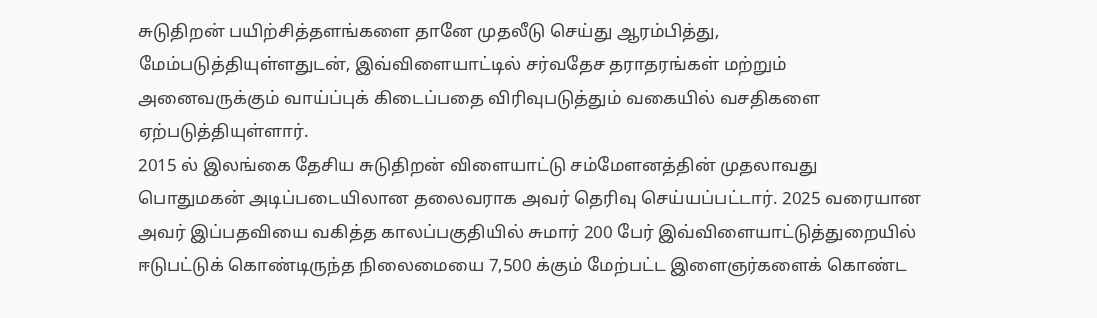சுடுதிறன் பயிற்சித்தளங்களை தானே முதலீடு செய்து ஆரம்பித்து, மேம்படுத்தியுள்ளதுடன், இவ்விளையாட்டில் சர்வதேச தராதரங்கள் மற்றும் அனைவருக்கும் வாய்ப்புக் கிடைப்பதை விரிவுபடுத்தும் வகையில் வசதிகளை ஏற்படுத்தியுள்ளார்.
2015 ல் இலங்கை தேசிய சுடுதிறன் விளையாட்டு சம்மேளனத்தின் முதலாவது பொதுமகன் அடிப்படையிலான தலைவராக அவர் தெரிவு செய்யப்பட்டார். 2025 வரையான அவர் இப்பதவியை வகித்த காலப்பகுதியில் சுமார் 200 பேர் இவ்விளையாட்டுத்துறையில் ஈடுபட்டுக் கொண்டிருந்த நிலைமையை 7,500 க்கும் மேற்பட்ட இளைஞர்களைக் கொண்ட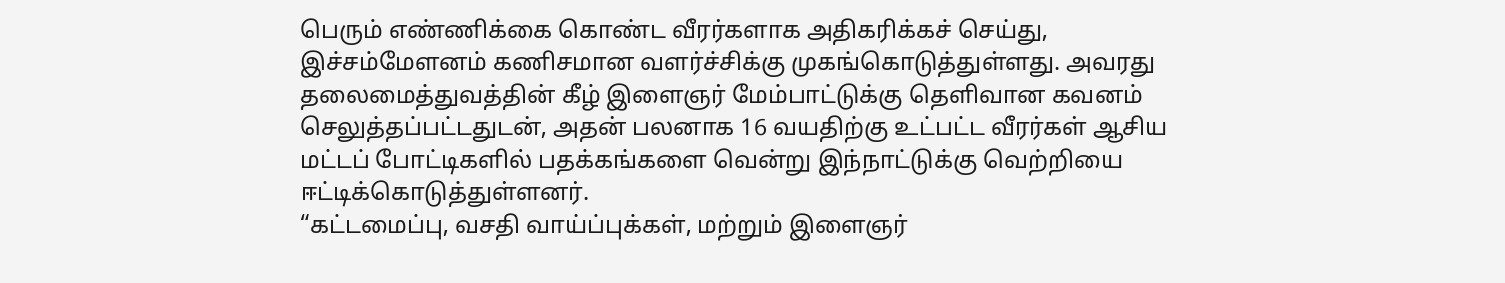பெரும் எண்ணிக்கை கொண்ட வீரர்களாக அதிகரிக்கச் செய்து, இச்சம்மேளனம் கணிசமான வளர்ச்சிக்கு முகங்கொடுத்துள்ளது. அவரது தலைமைத்துவத்தின் கீழ் இளைஞர் மேம்பாட்டுக்கு தெளிவான கவனம் செலுத்தப்பட்டதுடன், அதன் பலனாக 16 வயதிற்கு உட்பட்ட வீரர்கள் ஆசிய மட்டப் போட்டிகளில் பதக்கங்களை வென்று இந்நாட்டுக்கு வெற்றியை ஈட்டிக்கொடுத்துள்ளனர்.
“கட்டமைப்பு, வசதி வாய்ப்புக்கள், மற்றும் இளைஞர்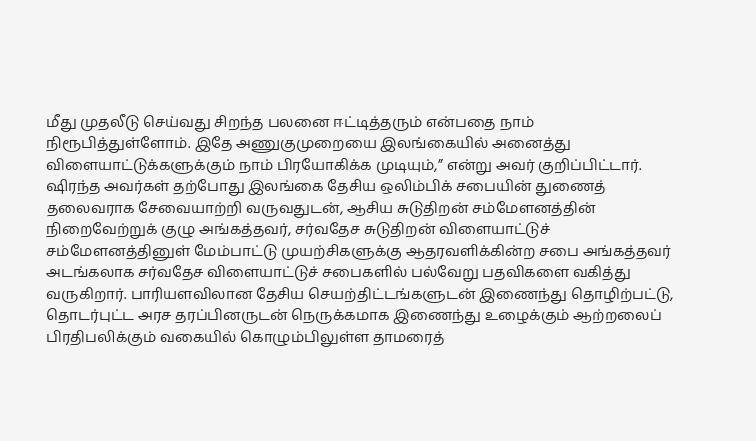மீது முதலீடு செய்வது சிறந்த பலனை ஈட்டித்தரும் என்பதை நாம் நிரூபித்துள்ளோம். இதே அணுகுமுறையை இலங்கையில் அனைத்து விளையாட்டுக்களுக்கும் நாம் பிரயோகிக்க முடியும்,” என்று அவர் குறிப்பிட்டார்.
ஷிரந்த அவர்கள் தற்போது இலங்கை தேசிய ஒலிம்பிக் சபையின் துணைத் தலைவராக சேவையாற்றி வருவதுடன், ஆசிய சுடுதிறன் சம்மேளனத்தின் நிறைவேற்றுக் குழு அங்கத்தவர், சர்வதேச சுடுதிறன் விளையாட்டுச் சம்மேளனத்தினுள் மேம்பாட்டு முயற்சிகளுக்கு ஆதரவளிக்கின்ற சபை அங்கத்தவர் அடங்கலாக சர்வதேச விளையாட்டுச் சபைகளில் பல்வேறு பதவிகளை வகித்து வருகிறார். பாரியளவிலான தேசிய செயற்திட்டங்களுடன் இணைந்து தொழிற்பட்டு, தொடர்புட்ட அரச தரப்பினருடன் நெருக்கமாக இணைந்து உழைக்கும் ஆற்றலைப் பிரதிபலிக்கும் வகையில் கொழும்பிலுள்ள தாமரைத்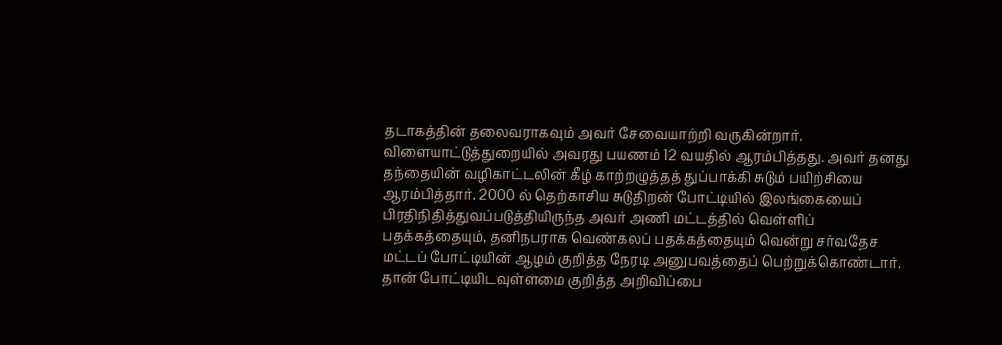தடாகத்தின் தலைவராகவும் அவர் சேவையாற்றி வருகின்றார்.
விளையாட்டுத்துறையில் அவரது பயணம் 12 வயதில் ஆரம்பித்தது. அவர் தனது தந்தையின் வழிகாட்டலின் கீழ் காற்றழுத்தத் துப்பாக்கி சுடும் பயிற்சியை ஆரம்பித்தார். 2000 ல் தெற்காசிய சுடுதிறன் போட்டியில் இலங்கையைப் பிரதிநிதித்துவப்படுத்தியிருந்த அவர் அணி மட்டத்தில் வெள்ளிப் பதக்கத்தையும், தனிநபராக வெண்கலப் பதக்கத்தையும் வென்று சர்வதேச மட்டப் போட்டியின் ஆழம் குறித்த நேரடி அனுபவத்தைப் பெற்றுக்கொண்டார்.
தான் போட்டியிடவுள்ளமை குறித்த அறிவிப்பை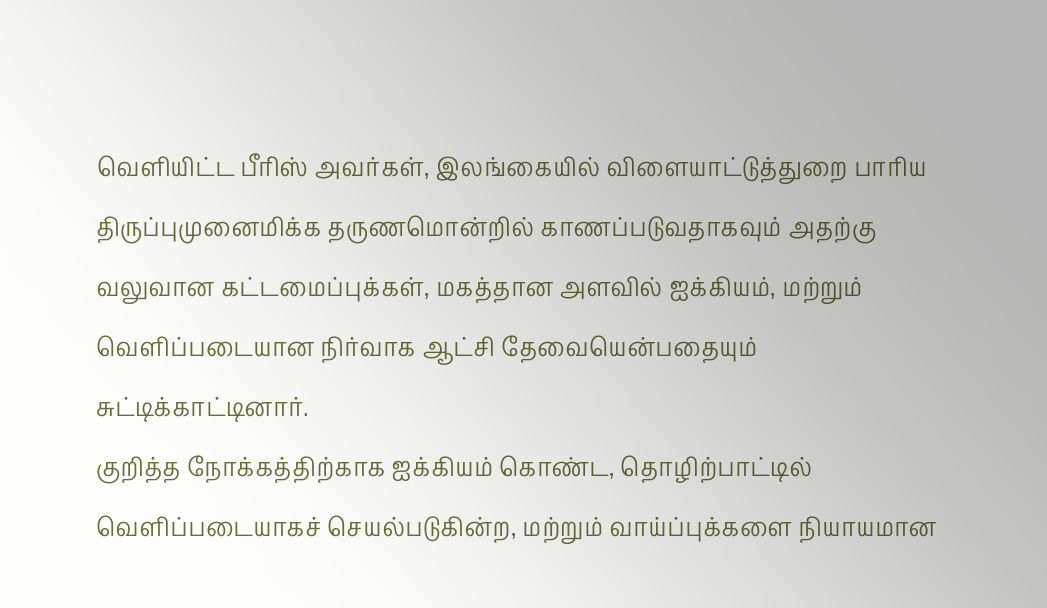வெளியிட்ட பீரிஸ் அவர்கள், இலங்கையில் விளையாட்டுத்துறை பாரிய திருப்புமுனைமிக்க தருணமொன்றில் காணப்படுவதாகவும் அதற்கு வலுவான கட்டமைப்புக்கள், மகத்தான அளவில் ஐக்கியம், மற்றும் வெளிப்படையான நிர்வாக ஆட்சி தேவையென்பதையும் சுட்டிக்காட்டினார்.
குறித்த நோக்கத்திற்காக ஐக்கியம் கொண்ட, தொழிற்பாட்டில் வெளிப்படையாகச் செயல்படுகின்ற, மற்றும் வாய்ப்புக்களை நியாயமான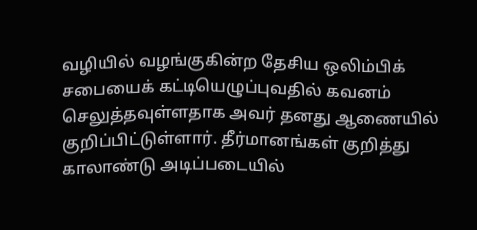வழியில் வழங்குகின்ற தேசிய ஒலிம்பிக் சபையைக் கட்டியெழுப்புவதில் கவனம் செலுத்தவுள்ளதாக அவர் தனது ஆணையில் குறிப்பிட்டுள்ளார். தீர்மானங்கள் குறித்து காலாண்டு அடிப்படையில்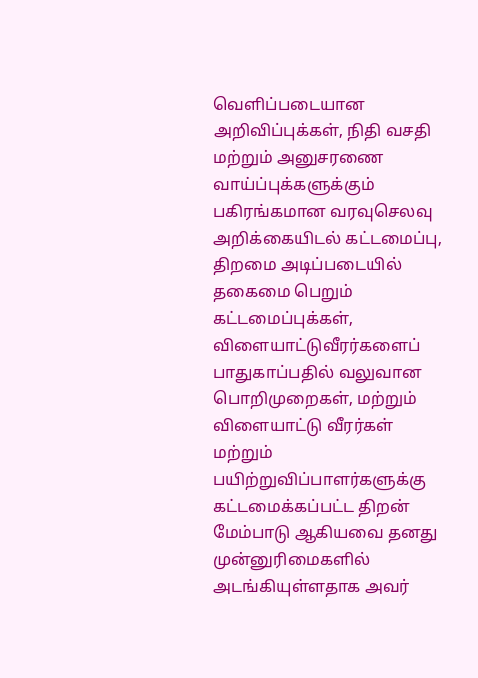வெளிப்படையான அறிவிப்புக்கள், நிதி வசதி மற்றும் அனுசரணை வாய்ப்புக்களுக்கும் பகிரங்கமான வரவுசெலவு அறிக்கையிடல் கட்டமைப்பு, திறமை அடிப்படையில் தகைமை பெறும் கட்டமைப்புக்கள், விளையாட்டுவீரர்களைப் பாதுகாப்பதில் வலுவான பொறிமுறைகள், மற்றும் விளையாட்டு வீரர்கள் மற்றும் பயிற்றுவிப்பாளர்களுக்கு கட்டமைக்கப்பட்ட திறன் மேம்பாடு ஆகியவை தனது முன்னுரிமைகளில் அடங்கியுள்ளதாக அவர்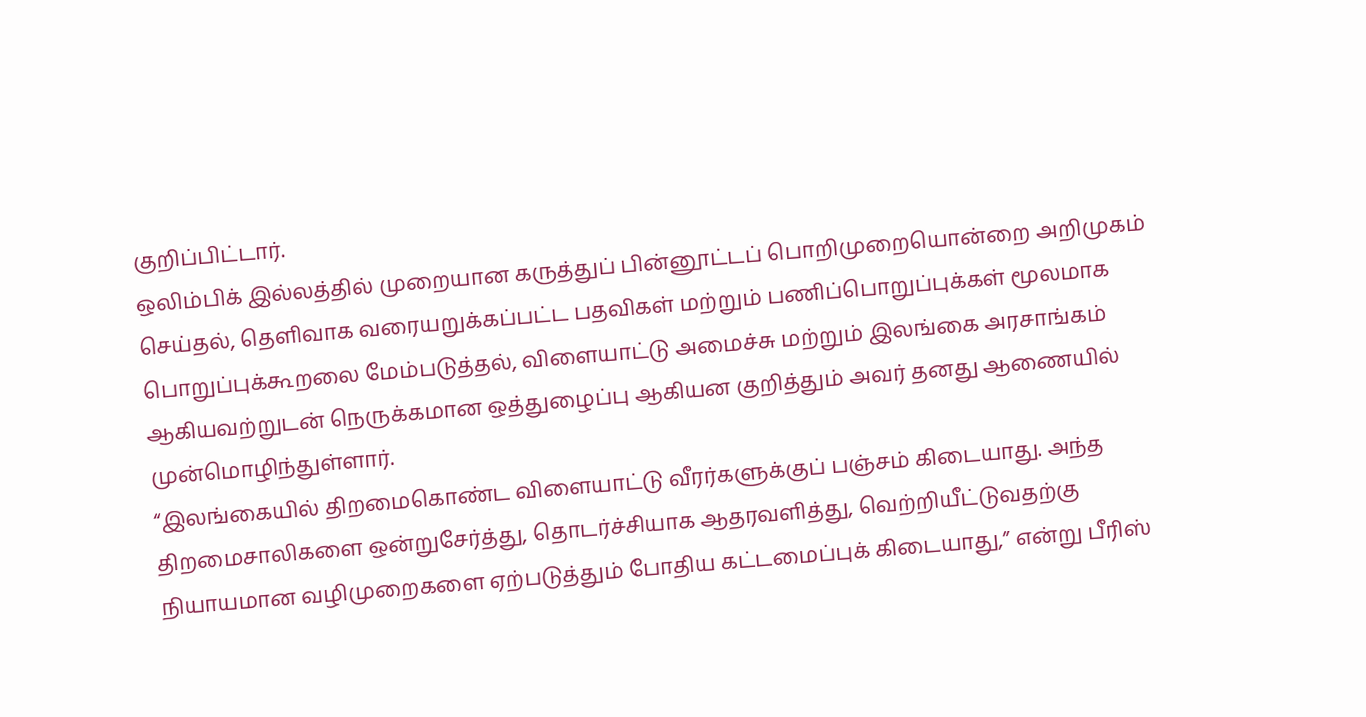குறிப்பிட்டார்.
ஒலிம்பிக் இல்லத்தில் முறையான கருத்துப் பின்னூட்டப் பொறிமுறையொன்றை அறிமுகம் செய்தல், தெளிவாக வரையறுக்கப்பட்ட பதவிகள் மற்றும் பணிப்பொறுப்புக்கள் மூலமாக பொறுப்புக்கூறலை மேம்படுத்தல், விளையாட்டு அமைச்சு மற்றும் இலங்கை அரசாங்கம் ஆகியவற்றுடன் நெருக்கமான ஒத்துழைப்பு ஆகியன குறித்தும் அவர் தனது ஆணையில் முன்மொழிந்துள்ளார்.
“இலங்கையில் திறமைகொண்ட விளையாட்டு வீரர்களுக்குப் பஞ்சம் கிடையாது. அந்த திறமைசாலிகளை ஒன்றுசேர்த்து, தொடர்ச்சியாக ஆதரவளித்து, வெற்றியீட்டுவதற்கு நியாயமான வழிமுறைகளை ஏற்படுத்தும் போதிய கட்டமைப்புக் கிடையாது,” என்று பீரிஸ்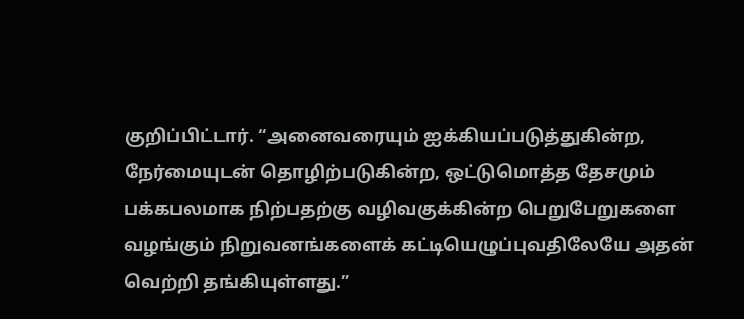குறிப்பிட்டார். “அனைவரையும் ஐக்கியப்படுத்துகின்ற, நேர்மையுடன் தொழிற்படுகின்ற, ஒட்டுமொத்த தேசமும் பக்கபலமாக நிற்பதற்கு வழிவகுக்கின்ற பெறுபேறுகளை வழங்கும் நிறுவனங்களைக் கட்டியெழுப்புவதிலேயே அதன் வெற்றி தங்கியுள்ளது.”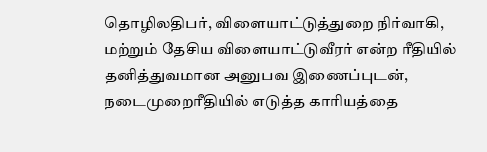தொழிலதிபர், விளையாட்டுத்துறை நிர்வாகி, மற்றும் தேசிய விளையாட்டுவீரர் என்ற ரீதியில் தனித்துவமான அனுபவ இணைப்புடன், நடைமுறைரீதியில் எடுத்த காரியத்தை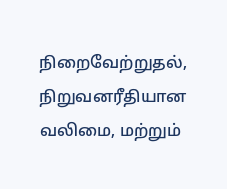நிறைவேற்றுதல், நிறுவனரீதியான வலிமை, மற்றும்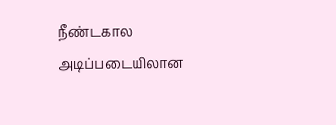நீண்டகால அடிப்படையிலான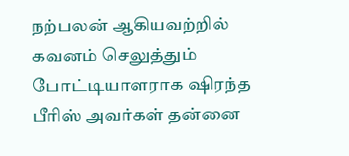நற்பலன் ஆகியவற்றில் கவனம் செலுத்தும் போட்டியாளராக ஷிரந்த பீரிஸ் அவர்கள் தன்னை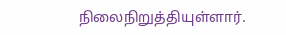நிலைநிறுத்தியுள்ளார்.